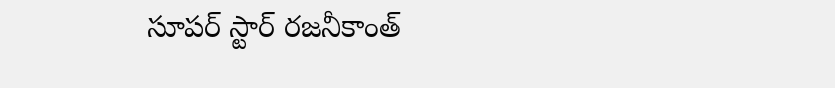సూపర్ స్టార్ రజనీకాంత్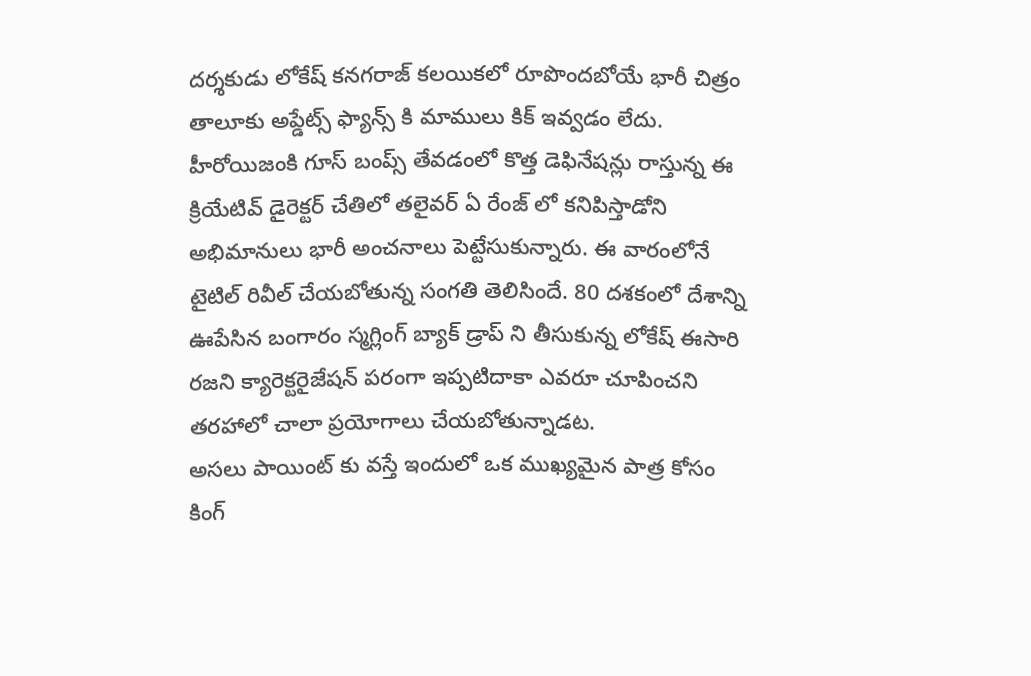దర్శకుడు లోకేష్ కనగరాజ్ కలయికలో రూపొందబోయే భారీ చిత్రం తాలూకు అప్డేట్స్ ఫ్యాన్స్ కి మాములు కిక్ ఇవ్వడం లేదు. హీరోయిజంకి గూస్ బంప్స్ తేవడంలో కొత్త డెఫినేషన్లు రాస్తున్న ఈ క్రియేటివ్ డైరెక్టర్ చేతిలో తలైవర్ ఏ రేంజ్ లో కనిపిస్తాడోని అభిమానులు భారీ అంచనాలు పెట్టేసుకున్నారు. ఈ వారంలోనే టైటిల్ రివీల్ చేయబోతున్న సంగతి తెలిసిందే. 80 దశకంలో దేశాన్ని ఊపేసిన బంగారం స్మగ్లింగ్ బ్యాక్ డ్రాప్ ని తీసుకున్న లోకేష్ ఈసారి రజని క్యారెక్టరైజేషన్ పరంగా ఇప్పటిదాకా ఎవరూ చూపించని తరహాలో చాలా ప్రయోగాలు చేయబోతున్నాడట.
అసలు పాయింట్ కు వస్తే ఇందులో ఒక ముఖ్యమైన పాత్ర కోసం కింగ్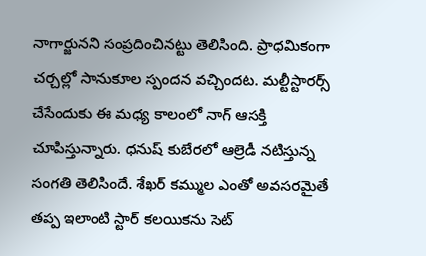నాగార్జునని సంప్రదించినట్టు తెలిసింది. ప్రాధమికంగా చర్చల్లో సానుకూల స్పందన వచ్చిందట. మల్టీస్టారర్స్ చేసేందుకు ఈ మధ్య కాలంలో నాగ్ ఆసక్తి చూపిస్తున్నారు. ధనుష్ కుబేరలో ఆల్రెడీ నటిస్తున్న సంగతి తెలిసిందే. శేఖర్ కమ్ముల ఎంతో అవసరమైతే తప్ప ఇలాంటి స్టార్ కలయికను సెట్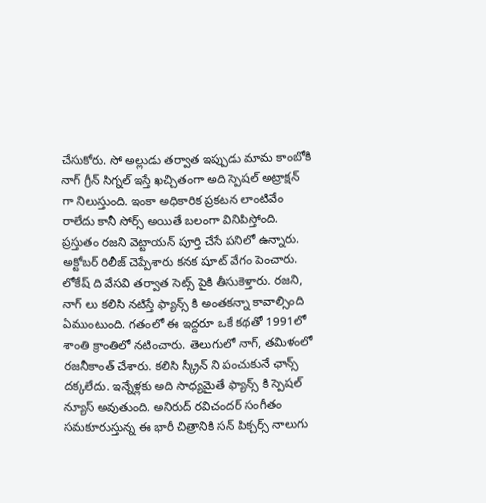చేసుకోరు. సో అల్లుడు తర్వాత ఇప్పుడు మామ కాంబోకి నాగ్ గ్రీన్ సిగ్నల్ ఇస్తే ఖచ్చితంగా అది స్పెషల్ అట్రాక్షన్ గా నిలుస్తుంది. ఇంకా అధికారిక ప్రకటన లాంటివేం రాలేదు కానీ సోర్స్ అయితే బలంగా వినిపిస్తోంది.
ప్రస్తుతం రజని వెట్టాయన్ పూర్తి చేసే పనిలో ఉన్నారు. అక్టోబర్ రిలీజ్ చెప్పేశారు కనక షూట్ వేగం పెంచారు. లోకేష్ ది వేసవి తర్వాత సెట్స్ పైకి తీసుకెళ్తారు. రజని, నాగ్ లు కలిసి నటిస్తే ఫ్యాన్స్ కి అంతకన్నా కావాల్సింది ఏముంటుంది. గతంలో ఈ ఇద్దరూ ఒకే కథతో 1991లో శాంతి క్రాంతిలో నటించారు. తెలుగులో నాగ్, తమిళంలో రజనీకాంత్ చేశారు. కలిసి స్క్రీన్ ని పంచుకునే ఛాన్స్ దక్కలేదు. ఇన్నేళ్లకు అది సాధ్యమైతే ఫ్యాన్స్ కి స్పెషల్ న్యూస్ అవుతుంది. అనిరుద్ రవిచందర్ సంగీతం సమకూరుస్తున్న ఈ భారీ చిత్రానికి సన్ పిక్చర్స్ నాలుగు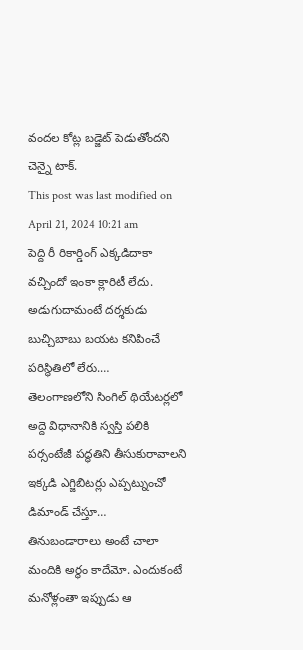వందల కోట్ల బడ్జెట్ పెడుతోందని చెన్నై టాక్.
This post was last modified on April 21, 2024 10:21 am
పెద్ది రీ రికార్డింగ్ ఎక్కడిదాకా వచ్చిందో ఇంకా క్లారిటీ లేదు. అడుగుదామంటే దర్శకుడు బుచ్చిబాబు బయట కనిపించే పరిస్థితిలో లేరు.…
తెలంగాణలోని సింగిల్ థియేటర్లలో అద్దె విధానానికి స్వస్తి పలికి పర్సంటేజీ పద్ధతిని తీసుకురావాలని ఇక్కడి ఎగ్జిబిటర్లు ఎప్పట్నుంచో డిమాండ్ చేస్తూ…
తినుబండారాలు అంటే చాలా మందికి అర్థం కాదేమో. ఎందుకంటే మనోళ్లంతా ఇప్పుడు ఆ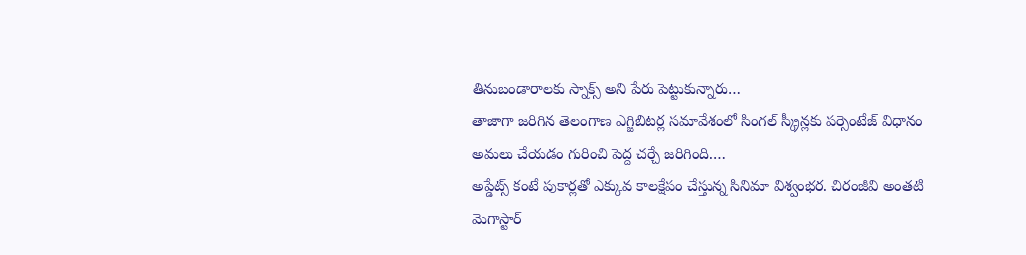తినుబండారాలకు స్నాక్స్ అని పేరు పెట్టుకున్నారు…
తాజాగా జరిగిన తెలంగాణ ఎగ్జిబిటర్ల సమావేశంలో సింగల్ స్క్రీన్లకు పర్సెంటేజ్ విధానం అమలు చేయడం గురించి పెద్ద చర్చే జరిగింది.…
అప్డేట్స్ కంటే పుకార్లతో ఎక్కువ కాలక్షేపం చేస్తున్న సినిమా విశ్వంభర. చిరంజీవి అంతటి మెగాస్టార్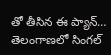తో తీసిన ఈ ప్యాన్…
తెలంగాణలో సింగల్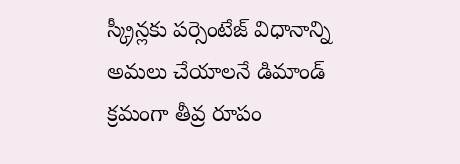స్క్రీన్లకు పర్సెంటేజ్ విధానాన్ని అమలు చేయాలనే డిమాండ్ క్రమంగా తీవ్ర రూపం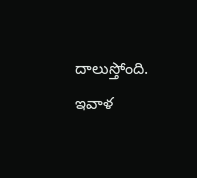దాలుస్తోంది. ఇవాళ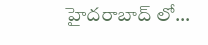హైదరాబాద్ లో…